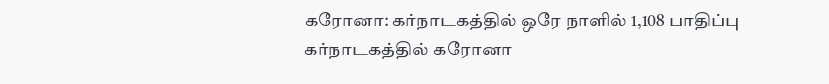கரோனா: கர்நாடகத்தில் ஒரே நாளில் 1,108 பாதிப்பு
கர்நாடகத்தில் கரோனா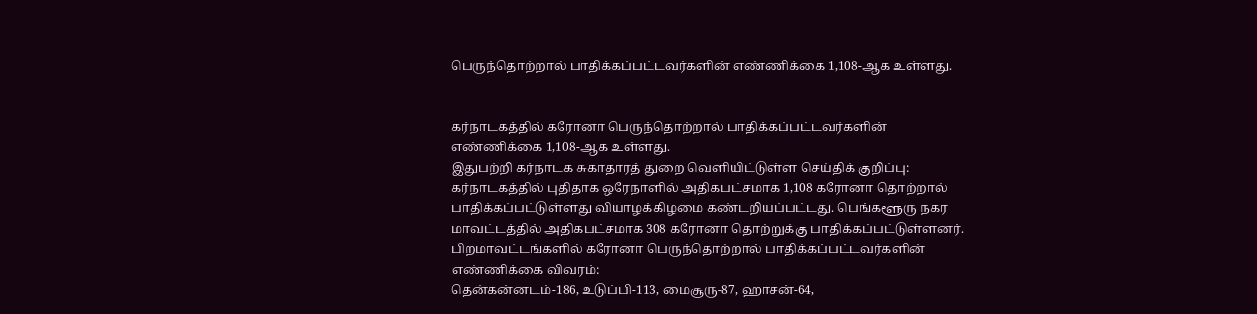பெருந்தொற்றால் பாதிக்கப்பட்டவர்களின் எண்ணிக்கை 1,108-ஆக உள்ளது.


கர்நாடகத்தில் கரோனா பெருந்தொற்றால் பாதிக்கப்பட்டவர்களின் எண்ணிக்கை 1,108-ஆக உள்ளது.
இதுபற்றி கர்நாடக சுகாதாரத் துறை வெளியிட்டுள்ள செய்திக் குறிப்பு:
கர்நாடகத்தில் புதிதாக ஒரேநாளில் அதிகபட்சமாக 1,108 கரோனா தொற்றால் பாதிக்கப்பட்டுள்ளது வியாழக்கிழமை கண்டறியப்பட்டது. பெங்களூரு நகர மாவட்டத்தில் அதிகபட்சமாக 308 கரோனா தொற்றுக்கு பாதிக்கப்பட்டுள்ளனர். பிறமாவட்டங்களில் கரோனா பெருந்தொற்றால் பாதிக்கப்பட்டவர்களின் எண்ணிக்கை விவரம்:
தென்கன்னடம்-186, உடுப்பி-113, மைசூரு-87, ஹாசன்-64,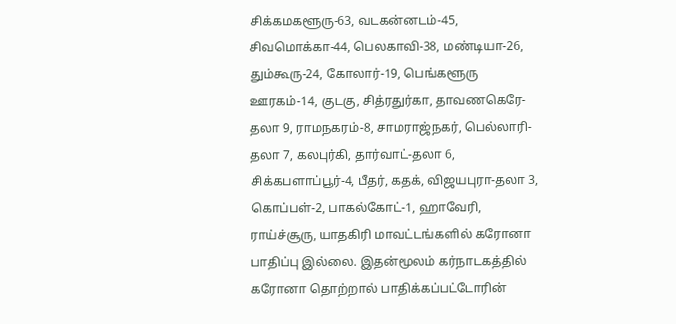சிக்கமகளூரு-63, வடகன்னடம்-45, சிவமொக்கா-44, பெலகாவி-38, மண்டியா-26, தும்கூரு-24, கோலார்-19, பெங்களூரு ஊரகம்-14, குடகு, சித்ரதுர்கா, தாவணகெரே-தலா 9, ராமநகரம்-8, சாமராஜ்நகர், பெல்லாரி-தலா 7, கலபுர்கி, தார்வாட்-தலா 6, சிக்கபளாப்பூர்-4, பீதர், கதக், விஜயபுரா-தலா 3, கொப்பள்-2, பாகல்கோட்-1, ஹாவேரி, ராய்ச்சூரு, யாதகிரி மாவட்டங்களில் கரோனா பாதிப்பு இல்லை. இதன்மூலம் கர்நாடகத்தில் கரோனா தொற்றால் பாதிக்கப்பட்டோரின்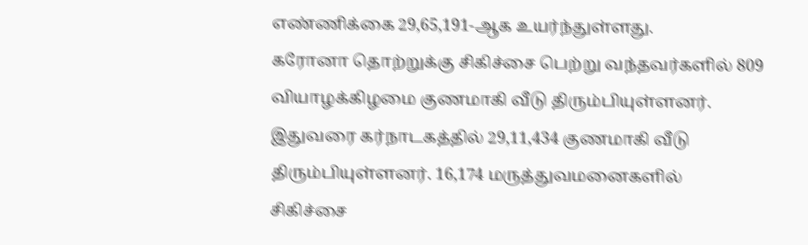எண்ணிக்கை 29,65,191-ஆக உயர்ந்துள்ளது.
கரோனா தொற்றுக்கு சிகிச்சை பெற்று வந்தவர்களில் 809 வியாழக்கிழமை குணமாகி வீடு திரும்பியுள்ளனர். இதுவரை கர்நாடகத்தில் 29,11,434 குணமாகி வீடு திரும்பியுள்ளனர். 16,174 மருத்துவமனைகளில் சிகிச்சை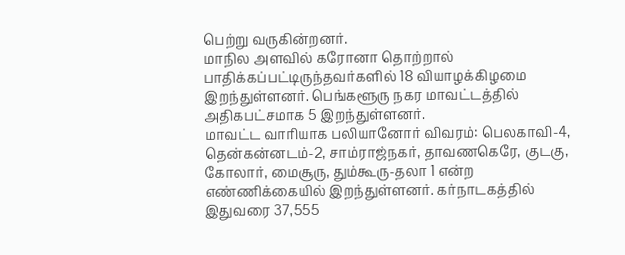பெற்று வருகின்றனர்.
மாநில அளவில் கரோனா தொற்றால் பாதிக்கப்பட்டிருந்தவர்களில் 18 வியாழக்கிழமை இறந்துள்ளனர். பெங்களூரு நகர மாவட்டத்தில் அதிகபட்சமாக 5 இறந்துள்ளனர்.
மாவட்ட வாரியாக பலியானோர் விவரம்: பெலகாவி-4, தென்கன்னடம்-2, சாம்ராஜ்நகர், தாவணகெரே, குடகு, கோலார், மைசூரு, தும்கூரு-தலா 1 என்ற எண்ணிக்கையில் இறந்துள்ளனர். கர்நாடகத்தில் இதுவரை 37,555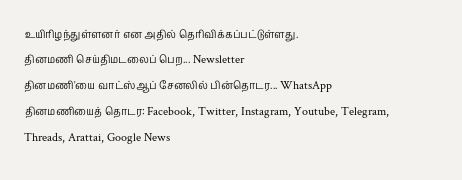உயிரிழந்துள்ளனர் என அதில் தெரிவிக்கப்பட்டுள்ளது.
தினமணி செய்திமடலைப் பெற... Newsletter
தினமணி'யை வாட்ஸ்ஆப் சேனலில் பின்தொடர... WhatsApp
தினமணியைத் தொடர: Facebook, Twitter, Instagram, Youtube, Telegram, Threads, Arattai, Google News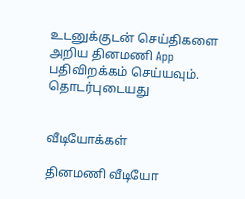உடனுக்குடன் செய்திகளை அறிய தினமணி App பதிவிறக்கம் செய்யவும்.
தொடர்புடையது


வீடியோக்கள்

தினமணி வீடியோ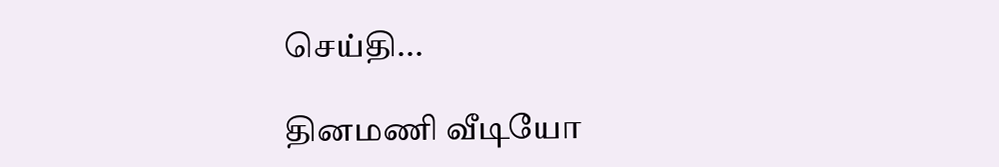செய்தி...

தினமணி வீடியோ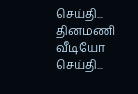செய்தி...
தினமணி வீடியோ செய்தி...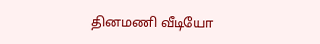தினமணி வீடியோ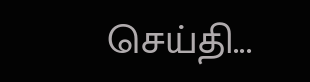செய்தி...